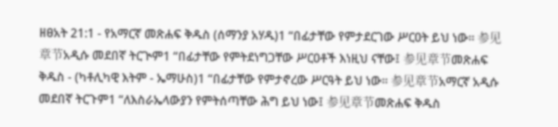ዘፀአት 21:1 - የአማርኛ መጽሐፍ ቅዱስ (ሰማንያ አሃዱ)1 “በፊታቸው የምታደርገው ሥርዐት ይህ ነው። 参见章节አዲሱ መደበኛ ትርጒም1 “በፊታቸው የምትደነግጋቸው ሥርዐቶች እነዚህ ናቸው፤ 参见章节መጽሐፍ ቅዱስ - (ካቶሊካዊ እትም - ኤማሁስ)1 “በፊታቸው የምታኖረው ሥርዓት ይህ ነው። 参见章节አማርኛ አዲሱ መደበኛ ትርጉም1 “ለእስራኤላውያን የምትሰጣቸው ሕግ ይህ ነው፤ 参见章节መጽሐፍ ቅዱስ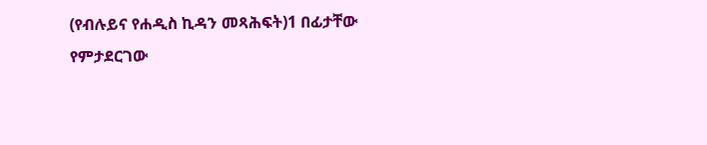(የብሉይና የሐዲስ ኪዳን መጻሕፍት)1 በፊታቸው የምታደርገው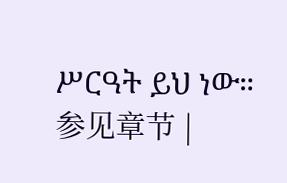ሥርዓት ይህ ነው። 参见章节 |